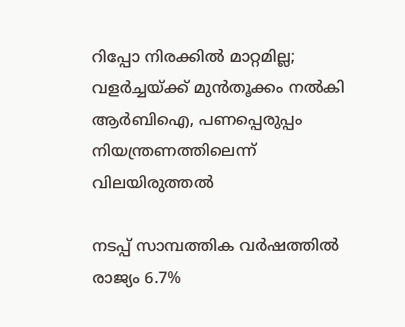റിപ്പോ നിരക്കില്‍ മാറ്റമില്ല; വളര്‍ച്ചയ്ക്ക് മുന്‍തൂക്കം നല്‍കി ആര്‍ബിഐ, പണപ്പെരുപ്പം നിയന്ത്രണത്തിലെന്ന് വിലയിരുത്തല്‍

നടപ്പ് സാമ്പത്തിക വര്‍ഷത്തില്‍ രാജ്യം 6.7%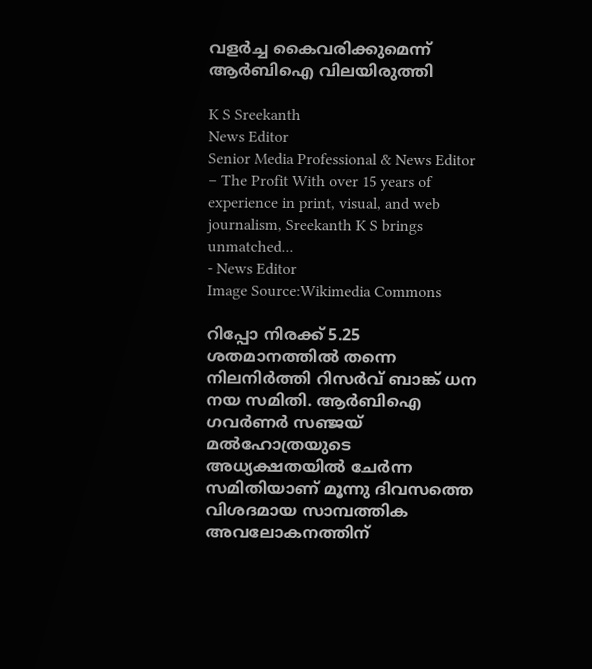വളര്‍ച്ച കൈവരിക്കുമെന്ന് ആര്‍ബിഐ വിലയിരുത്തി

K S Sreekanth
News Editor
Senior Media Professional & News Editor – The Profit With over 15 years of experience in print, visual, and web journalism, Sreekanth K S brings unmatched...
- News Editor
Image Source:Wikimedia Commons

റിപ്പോ നിരക്ക് 5.25 ശതമാനത്തില്‍ തന്നെ നിലനിര്‍ത്തി റിസര്‍വ് ബാങ്ക് ധന നയ സമിതി. ആര്‍ബിഐ ഗവര്‍ണര്‍ സഞ്ജയ് മല്‍ഹോത്രയുടെ അധ്യക്ഷതയില്‍ ചേര്‍ന്ന സമിതിയാണ് മൂന്നു ദിവസത്തെ വിശദമായ സാമ്പത്തിക അവലോകനത്തിന്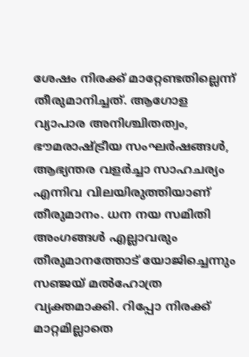ശേഷം നിരക്ക് മാറ്റേണ്ടതില്ലെന്ന് തീരുമാനിച്ചത്. ആഗോള വ്യാപാര അനിശ്ചിതത്വം, ഭൗമരാഷ്ട്രീയ സംഘര്‍ഷങ്ങള്‍, ആഭ്യന്തര വളര്‍ച്ചാ സാഹചര്യം എന്നിവ വിലയിരുത്തിയാണ് തീരുമാനം. ധന നയ സമിതി അംഗങ്ങള്‍ എല്ലാവരും തീരുമാനത്തോട് യോജിച്ചെന്നും സഞ്ജയ് മല്‍ഹോത്ര വ്യക്തമാക്കി. റിപ്പോ നിരക്ക് മാറ്റമില്ലാതെ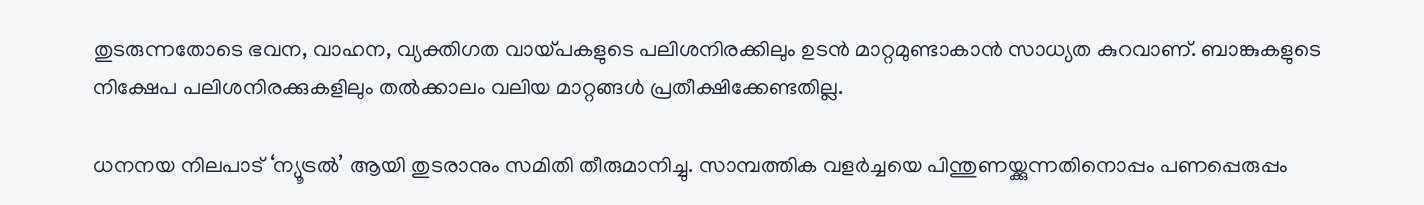തുടരുന്നതോടെ ഭവന, വാഹന, വ്യക്തിഗത വായ്പകളുടെ പലിശനിരക്കിലും ഉടന്‍ മാറ്റമുണ്ടാകാന്‍ സാധ്യത കുറവാണ്. ബാങ്കുകളുടെ നിക്ഷേപ പലിശനിരക്കുകളിലും തല്‍ക്കാലം വലിയ മാറ്റങ്ങള്‍ പ്രതീക്ഷിക്കേണ്ടതില്ല.

ധനനയ നിലപാട് ‘ന്യൂട്രല്‍’ ആയി തുടരാനും സമിതി തീരുമാനിച്ചു. സാമ്പത്തിക വളര്‍ച്ചയെ പിന്തുണയ്ക്കുന്നതിനൊപ്പം പണപ്പെരുപ്പം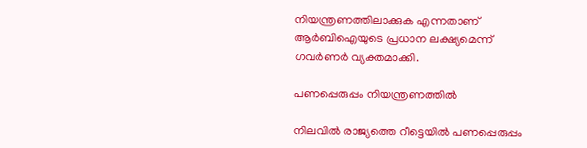നിയന്ത്രണത്തിലാക്കുക എന്നതാണ് ആര്‍ബിഐയുടെ പ്രധാന ലക്ഷ്യമെന്ന് ഗവര്‍ണര്‍ വ്യക്തമാക്കി.

പണപ്പെരുപ്പം നിയന്ത്രണത്തില്‍

നിലവില്‍ രാജ്യത്തെ റീട്ടെയില്‍ പണപ്പെരുപ്പം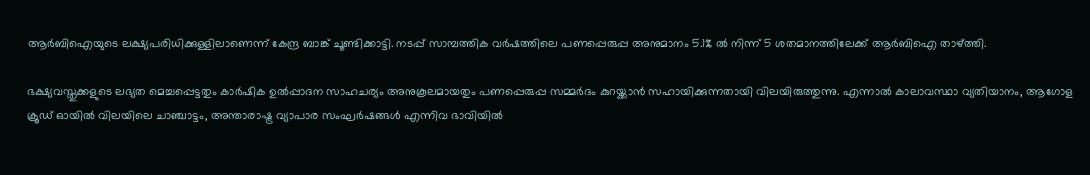ആര്‍ബിഐയുടെ ലക്ഷ്യപരിധിക്കുള്ളിലാണെന്ന് കേന്ദ്ര ബാങ്ക് ചൂണ്ടിക്കാട്ടി. നടപ്പ് സാമ്പത്തിക വര്‍ഷത്തിലെ പണപ്പെരുപ്പ അനുമാനം 5.1% ല്‍ നിന്ന് 5 ശതമാനത്തിലേക്ക് ആര്‍ബിഐ താഴ്ത്തി.

ഭക്ഷ്യവസ്തുക്കളുടെ ലഭ്യത മെച്ചപ്പെട്ടതും കാര്‍ഷിക ഉല്‍പ്പാദന സാഹചര്യം അനുകൂലമായതും പണപ്പെരുപ്പ സമ്മര്‍ദം കുറയ്ക്കാന്‍ സഹായിക്കുന്നതായി വിലയിരുത്തുന്നു. എന്നാല്‍ കാലാവസ്ഥാ വ്യതിയാനം, ആഗോള ക്രൂഡ് ഓയില്‍ വിലയിലെ ചാഞ്ചാട്ടം, അന്താരാഷ്ട്ര വ്യാപാര സംഘര്‍ഷങ്ങള്‍ എന്നിവ ഭാവിയില്‍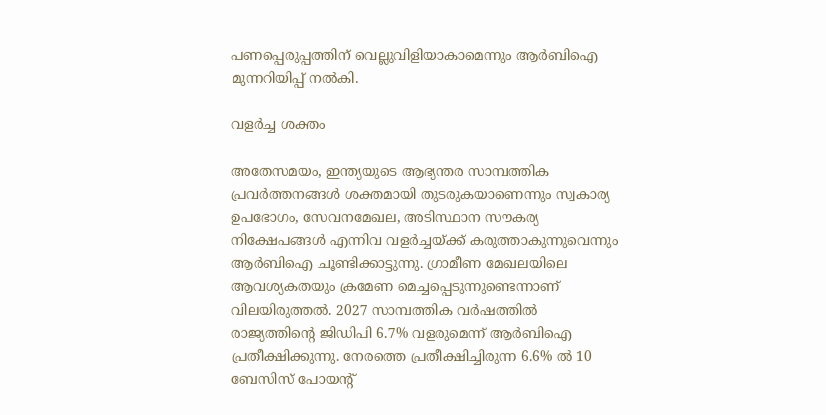പണപ്പെരുപ്പത്തിന് വെല്ലുവിളിയാകാമെന്നും ആര്‍ബിഐ മുന്നറിയിപ്പ് നല്‍കി.

വളര്‍ച്ച ശക്തം

അതേസമയം, ഇന്ത്യയുടെ ആഭ്യന്തര സാമ്പത്തിക പ്രവര്‍ത്തനങ്ങള്‍ ശക്തമായി തുടരുകയാണെന്നും സ്വകാര്യ ഉപഭോഗം, സേവനമേഖല, അടിസ്ഥാന സൗകര്യ നിക്ഷേപങ്ങള്‍ എന്നിവ വളര്‍ച്ചയ്ക്ക് കരുത്താകുന്നുവെന്നും ആര്‍ബിഐ ചൂണ്ടിക്കാട്ടുന്നു. ഗ്രാമീണ മേഖലയിലെ ആവശ്യകതയും ക്രമേണ മെച്ചപ്പെടുന്നുണ്ടെന്നാണ് വിലയിരുത്തല്‍. 2027 സാമ്പത്തിക വര്‍ഷത്തില്‍ രാജ്യത്തിന്റെ ജിഡിപി 6.7% വളരുമെന്ന് ആര്‍ബിഐ പ്രതീക്ഷിക്കുന്നു. നേരത്തെ പ്രതീക്ഷിച്ചിരുന്ന 6.6% ല്‍ 10 ബേസിസ് പോയന്റ്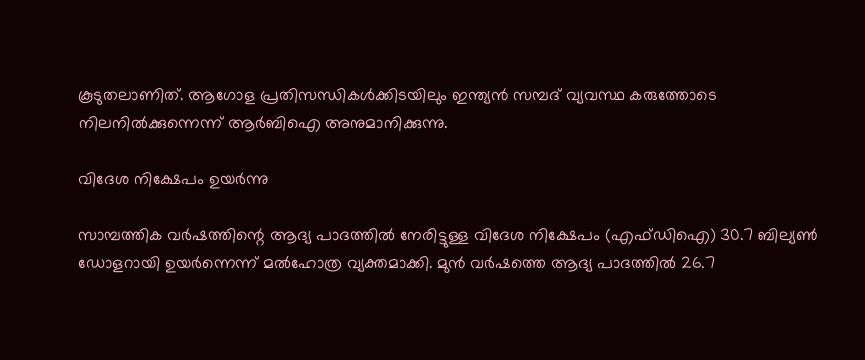കൂടുതലാണിത്. ആഗോള പ്രതിസന്ധികള്‍ക്കിടയിലും ഇന്ത്യന്‍ സമ്പദ് വ്യവസ്ഥ കരുത്തോടെ നിലനില്‍ക്കുന്നെന്ന് ആര്‍ബിഐ അനുമാനിക്കുന്നു.

വിദേശ നിക്ഷേപം ഉയര്‍ന്നു

സാമ്പത്തിക വര്‍ഷത്തിന്റെ ആദ്യ പാദത്തില്‍ നേരിട്ടുള്ള വിദേശ നിക്ഷേപം (എഫ്ഡിഐ) 30.7 ബില്യണ്‍ ഡോളറായി ഉയര്‍ന്നെന്ന് മല്‍ഹോത്ര വ്യക്തമാക്കി. മുന്‍ വര്‍ഷത്തെ ആദ്യ പാദത്തില്‍ 26.7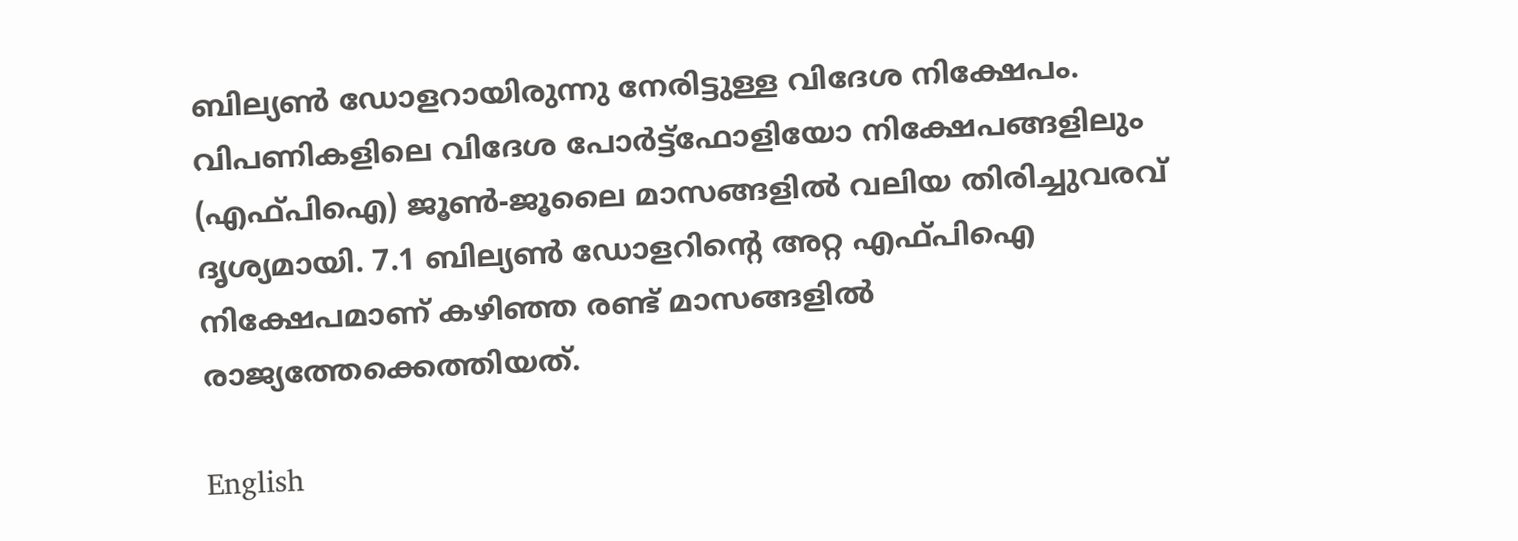ബില്യണ്‍ ഡോളറായിരുന്നു നേരിട്ടുള്ള വിദേശ നിക്ഷേപം. വിപണികളിലെ വിദേശ പോര്‍ട്ട്‌ഫോളിയോ നിക്ഷേപങ്ങളിലും (എഫ്പിഐ) ജൂണ്‍-ജൂലൈ മാസങ്ങളില്‍ വലിയ തിരിച്ചുവരവ് ദൃശ്യമായി. 7.1 ബില്യണ്‍ ഡോളറിന്റെ അറ്റ എഫ്പിഐ നിക്ഷേപമാണ് കഴിഞ്ഞ രണ്ട് മാസങ്ങളില്‍ രാജ്യത്തേക്കെത്തിയത്.

English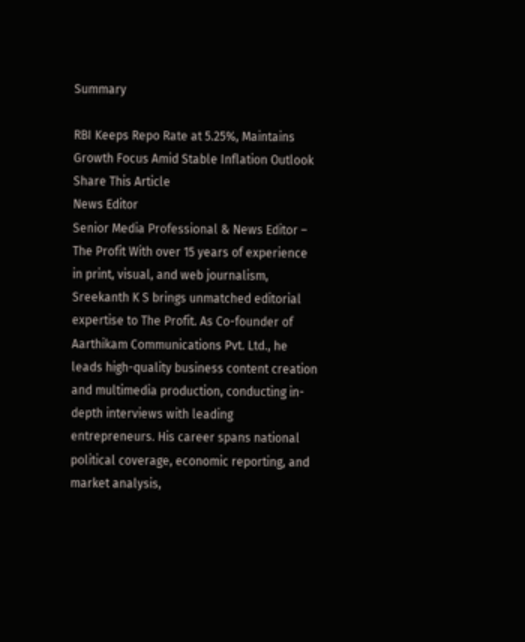Summary

RBI Keeps Repo Rate at 5.25%, Maintains Growth Focus Amid Stable Inflation Outlook
Share This Article
News Editor
Senior Media Professional & News Editor – The Profit With over 15 years of experience in print, visual, and web journalism, Sreekanth K S brings unmatched editorial expertise to The Profit. As Co-founder of Aarthikam Communications Pvt. Ltd., he leads high-quality business content creation and multimedia production, conducting in-depth interviews with leading entrepreneurs. His career spans national political coverage, economic reporting, and market analysis,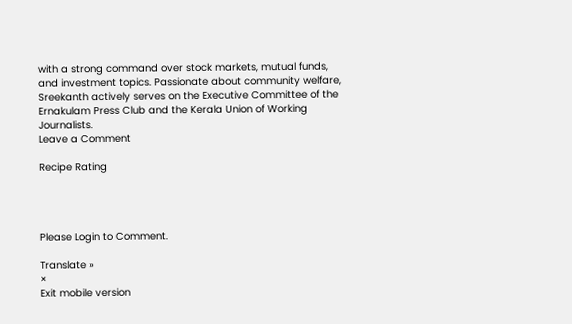with a strong command over stock markets, mutual funds, and investment topics. Passionate about community welfare, Sreekanth actively serves on the Executive Committee of the Ernakulam Press Club and the Kerala Union of Working Journalists.
Leave a Comment

Recipe Rating




Please Login to Comment.

Translate »
×
Exit mobile version